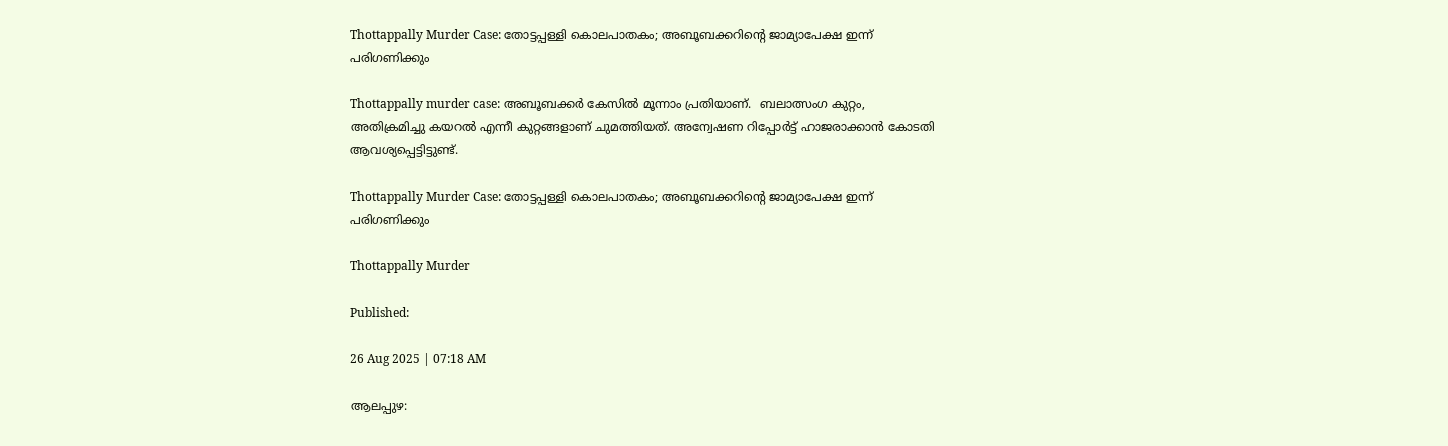Thottappally Murder Case: തോട്ടപ്പള്ളി കൊലപാതകം; അബൂബക്കറിന്റെ ജാമ്യാപേക്ഷ ഇന്ന് പരിഗണിക്കും

Thottappally murder case: അബൂബക്കർ കേസിൽ മൂന്നാം പ്രതിയാണ്.  ബലാത്സംഗ കുറ്റം, അതിക്രമിച്ചു കയറൽ എന്നീ കുറ്റങ്ങളാണ് ചുമത്തിയത്. അന്വേഷണ റിപ്പോർട്ട് ഹാജരാക്കാൻ കോടതി ആവശ്യപ്പെട്ടിട്ടുണ്ട്.

Thottappally Murder Case: തോട്ടപ്പള്ളി കൊലപാതകം; അബൂബക്കറിന്റെ ജാമ്യാപേക്ഷ ഇന്ന് പരിഗണിക്കും

Thottappally Murder

Published:

26 Aug 2025 | 07:18 AM

ആലപ്പുഴ: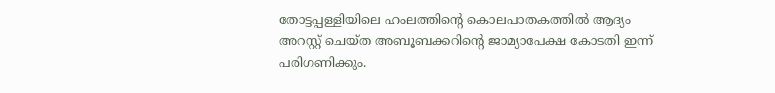തോട്ടപ്പള്ളിയിലെ ഹംലത്തിന്റെ കൊലപാതകത്തിൽ ആദ്യം അറസ്റ്റ് ചെയ്ത അബൂബക്കറിന്റെ ജാമ്യാപേക്ഷ കോടതി ഇന്ന് പരിഗണിക്കും.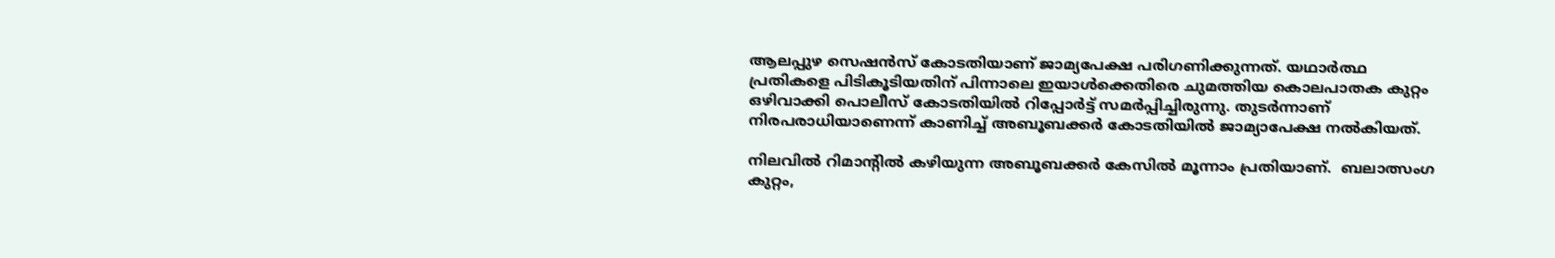ആലപ്പുഴ സെഷൻസ് കോടതിയാണ് ജാമ്യപേക്ഷ പരിഗണിക്കുന്നത്. യഥാർത്ഥ പ്രതികളെ പിടികൂടിയതിന് പിന്നാലെ ഇയാൾക്കെതിരെ ചുമത്തിയ കൊലപാതക കുറ്റം ഒഴിവാക്കി പൊലീസ് കോടതിയിൽ റിപ്പോർട്ട് സമർപ്പിച്ചിരുന്നു. തുടർന്നാണ് നിരപരാധിയാണെന്ന് കാണിച്ച് അബൂബക്കർ കോടതിയിൽ ജാമ്യാപേക്ഷ നൽകിയത്.

നിലവിൽ റിമാന്റിൽ കഴിയുന്ന അബൂബക്കർ കേസിൽ മൂന്നാം പ്രതിയാണ്.  ബലാത്സംഗ കുറ്റം,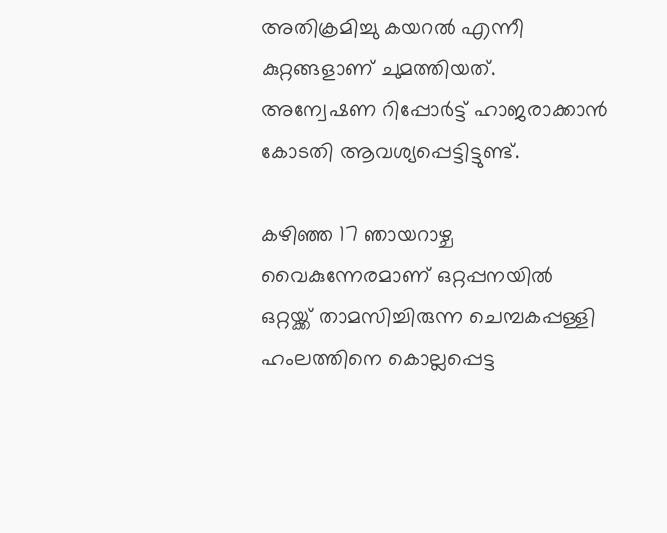അതിക്രമിച്ചു കയറൽ എന്നീ കുറ്റങ്ങളാണ് ചുമത്തിയത്. അന്വേഷണ റിപ്പോർട്ട് ഹാജരാക്കാൻ കോടതി ആവശ്യപ്പെട്ടിട്ടുണ്ട്.

കഴിഞ്ഞ 17 ഞായറാഴ്ച വൈകുന്നേരമാണ് ഒറ്റപ്പനയിൽ ഒറ്റയ്ക്ക് താമസിച്ചിരുന്ന ചെമ്പകപ്പള്ളി ഹംലത്തിനെ കൊല്ലപ്പെട്ട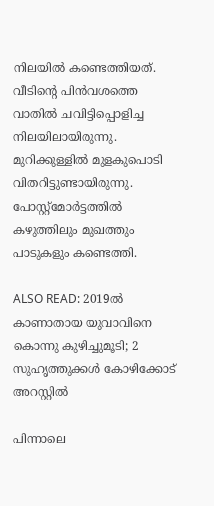നിലയിൽ കണ്ടെത്തിയത്. വീടിന്റെ പിൻവശത്തെ വാതിൽ ചവിട്ടിപ്പൊളിച്ച നിലയിലായിരുന്നു. മുറിക്കുള്ളിൽ മുളകുപൊടി വിതറിട്ടുണ്ടായിരുന്നു. പോസ്റ്റ്‌മോർട്ടത്തിൽ കഴുത്തിലും മുഖത്തും പാടുകളും കണ്ടെത്തി.

ALSO READ: 2019ൽ കാണാതായ യുവാവിനെ കൊന്നു കുഴിച്ചുമൂടി; 2 സുഹൃത്തുക്കൾ കോഴിക്കോട് അറസ്റ്റിൽ

പിന്നാലെ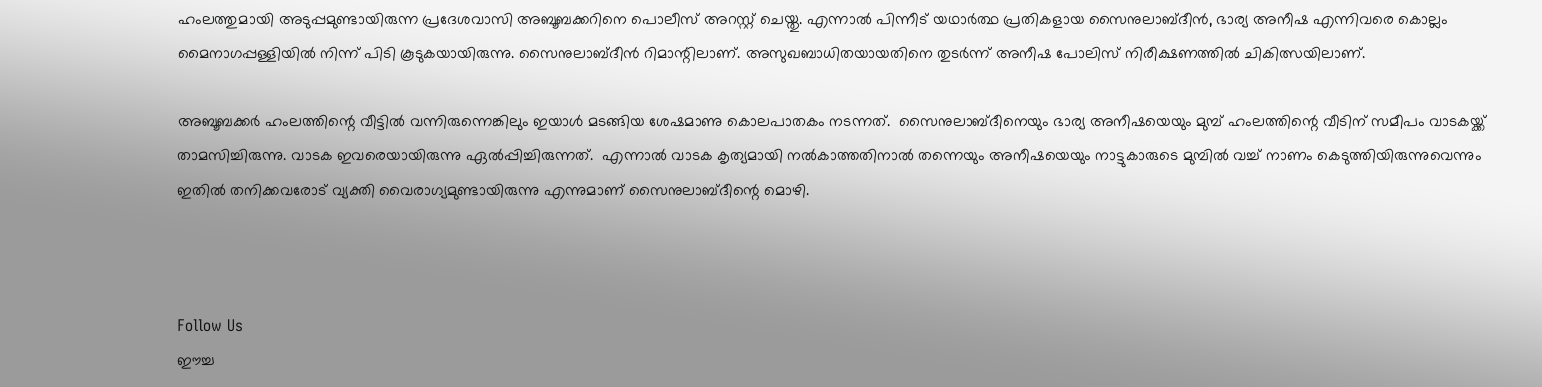ഹംലത്തുമായി അടുപ്പമുണ്ടായിരുന്ന പ്രദേശവാസി അബൂബക്കറിനെ പൊലീസ് അറസ്റ്റ് ചെയ്തു. എന്നാൽ പിന്നീട് യഥാർത്ഥ പ്രതികളായ സൈനുലാബ്ദീൻ, ഭാര്യ അനീഷ എന്നിവരെ കൊല്ലം മൈനാഗപ്പള്ളിയിൽ നിന്ന് പിടി കൂടുകയായിരുന്നു. സൈനുലാബ്ദീൻ റിമാന്റിലാണ്. അസുഖബാധിതയായതിനെ തുടർന്ന് അനീഷ പോലിസ് നിരീക്ഷണത്തിൽ ചികിത്സയിലാണ്.

അബൂബക്കർ ഹംലത്തിന്റെ വീട്ടിൽ വന്നിരുന്നെങ്കിലും ഇയാൾ മടങ്ങിയ ശേഷമാണു കൊലപാതകം നടന്നത്.  സൈനുലാബ്ദീനെയും ഭാര്യ അനീഷയെയും മുമ്പ് ഹംലത്തിന്റെ വീടിന് സമീപം വാടകയ്ക്ക് താമസിച്ചിരുന്നു. വാടക ഇവരെയായിരുന്നു ഏൽപ്പിച്ചിരുന്നത്.  എന്നാൽ വാടക കൃത്യമായി നൽകാത്തതിനാൽ തന്നെയും അനീഷയെയും നാട്ടുകാരുടെ മുമ്പിൽ വച്ച് നാണം കെടുത്തിയിരുന്നുവെന്നും ഇതിൽ തനിക്കവരോട് വ്യക്തി വൈരാഗ്യമുണ്ടായിരുന്നു എന്നുമാണ് സൈനുലാബ്ദീന്റെ മൊഴി.



Follow Us
ഈച്ച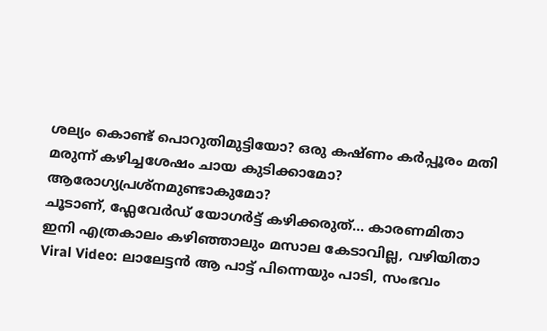ശല്യം കൊണ്ട് പൊറുതിമുട്ടിയോ? ഒരു കഷ്ണം കർപ്പൂരം മതി
മരുന്ന് കഴിച്ചശേഷം ചായ കുടിക്കാമോ? ആരോഗ്യപ്രശ്‌നമുണ്ടാകുമോ?
ചൂടാണ്, ഫ്ലേവേർഡ് യോഗർട്ട് കഴിക്കരുത്... കാരണമിതാ
ഇനി എത്രകാലം കഴിഞ്ഞാലും മസാല കേടാവില്ല, വഴിയിതാ
Viral Video: ലാലേട്ടൻ ആ പാട്ട് പിന്നെയും പാടി, സംഭവം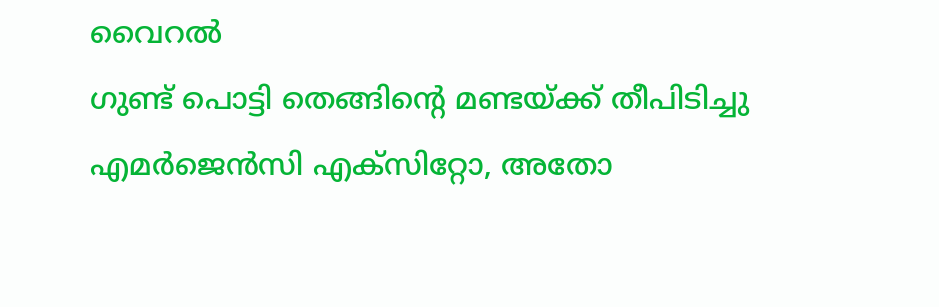വൈറൽ
ഗുണ്ട് പൊട്ടി തെങ്ങിൻ്റെ മണ്ടയ്ക്ക് തീപിടിച്ചു
എമർജെൻസി എക്സിറ്റോ, അതോ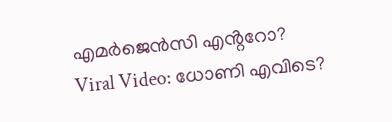എമർജെൻസി എൻ്ററോ?
Viral Video: ധോണി എവിടെ?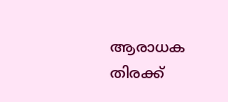ആരാധക തിരക്ക്